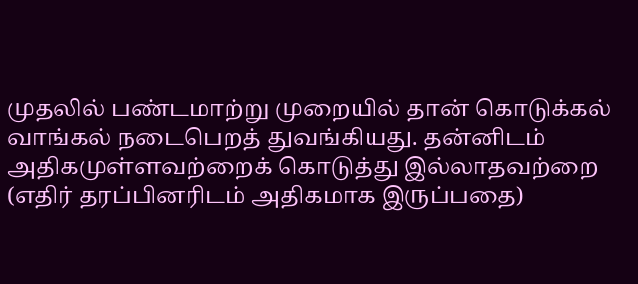முதலில் பண்டமாற்று முறையில் தான் கொடுக்கல் வாங்கல் நடைபெறத் துவங்கியது. தன்னிடம் அதிகமுள்ளவற்றைக் கொடுத்து இல்லாதவற்றை (எதிர் தரப்பினரிடம் அதிகமாக இருப்பதை)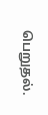பெறுதல்.